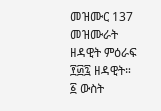መዝሙር 137
መዝሙራት ዘዳዊት ምዕራፍ ፻፴፯ ዘዳዊት።
፩ ውስት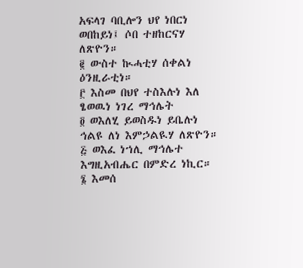አፍላገ ባቢሎን ህየ ነበርነ ወበከይነ፤ ሶበ ተዘከርናሃ ለጽዮን።
፪ ውስተ ኲሓቲሃ ሰቀልነ ዕንዚራቲነ።
፫ እስመ በህየ ተስእሉነ እለ ፄወዉነ ነገረ ማኅሌት
፬ ወእለሂ ይወስዱነ ይቤሉነ ኅልዩ ለነ እምኃልዪሃ ለጽዮን።
፭ ወእፈ ነኀሊ ማኅሌተ እግዚአብሔር በምድረ ነኪር።
፮ እመሰ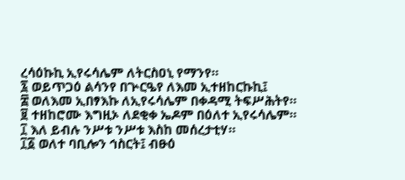ረሳዕኩኪ ኢየሩሳሌም ለትርስዐኒ የማንየ።
፯ ወይጥጋዕ ልሳንየ በጕርዔየ ለእመ ኢተዘከርኩኪ፤
፰ ወለእመ ኢበፃእኩ ለኢየሩሳሌም በቀዳሚ ትፍሥሕትየ።
፱ ተዘከሮሙ እግዚኦ ለደቂቀ ኤዶም በዕለተ ኢየሩሳሌም።
፲ እለ ይብሉ ንሥቱ ንሥቱ እስከ መሰረታቲሃ።
፲፩ ወለተ ባቢሎን ኅስርት፤ ብፁዕ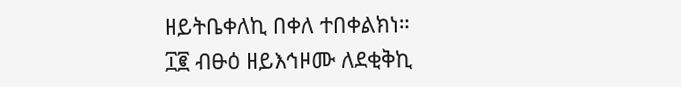ዘይትቤቀለኪ በቀለ ተበቀልክነ።
፲፪ ብፁዕ ዘይእኅዞሙ ለደቂቅኪ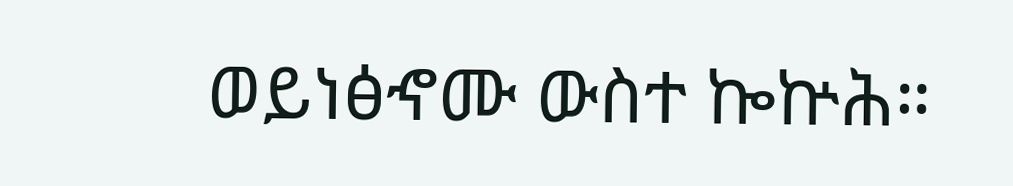ወይነፅኆሙ ውስተ ኰኵሕ።